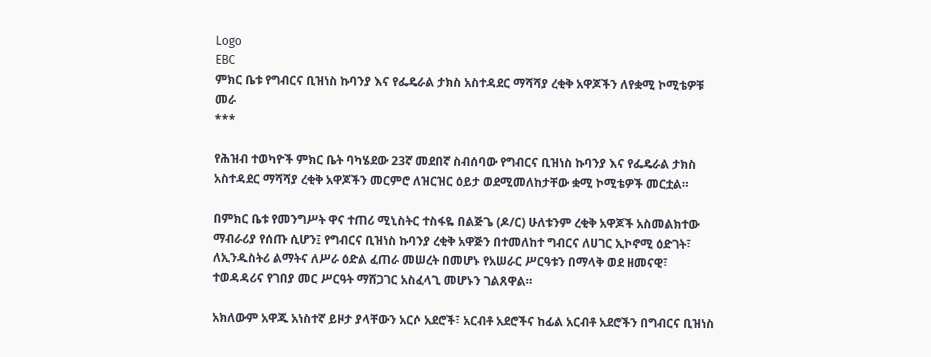Logo
EBC
ምክር ቤቱ የግብርና ቢዝነስ ኩባንያ እና የፌዴራል ታክስ አስተዳደር ማሻሻያ ረቂቅ አዋጆችን ለየቋሚ ኮሚቴዎቹ መራ
***

የሕዝብ ተወካዮች ምክር ቤት ባካሄደው 23ኛ መደበኛ ስብሰባው የግብርና ቢዝነስ ኩባንያ እና የፌዴራል ታክስ አስተዳደር ማሻሻያ ረቂቅ አዋጆችን መርምሮ ለዝርዝር ዕይታ ወደሚመለከታቸው ቋሚ ኮሚቴዎች መርቷል።

በምክር ቤቱ የመንግሥት ዋና ተጠሪ ሚኒስትር ተስፋዬ በልጅጌ (ዶ/ር) ሁለቱንም ረቂቅ አዋጆች አስመልክተው ማብራሪያ የሰጡ ሲሆን፤ የግብርና ቢዝነስ ኩባንያ ረቂቅ አዋጅን በተመለከተ ግብርና ለሀገር ኢኮኖሚ ዕድገት፣ ለኢንዱስትሪ ልማትና ለሥራ ዕድል ፈጠራ መሠረት በመሆኑ የአሠራር ሥርዓቱን በማላቅ ወደ ዘመናዊ፣ ተወዳዳሪና የገበያ መር ሥርዓት ማሸጋገር አስፈላጊ መሆኑን ገልጸዋል።

አክለውም አዋጁ አነስተኛ ይዞታ ያላቸውን አርሶ አደሮች፣ አርብቶ አደሮችና ከፊል አርብቶ አደሮችን በግብርና ቢዝነስ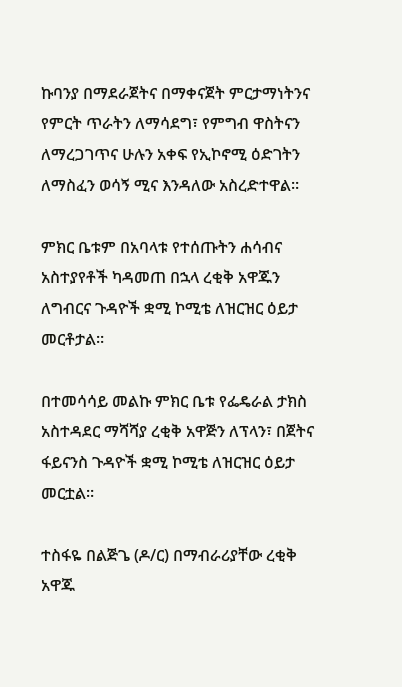ኩባንያ በማደራጀትና በማቀናጀት ምርታማነትንና የምርት ጥራትን ለማሳደግ፣ የምግብ ዋስትናን ለማረጋገጥና ሁሉን አቀፍ የኢኮኖሚ ዕድገትን ለማስፈን ወሳኝ ሚና እንዳለው አስረድተዋል።

ምክር ቤቱም በአባላቱ የተሰጡትን ሐሳብና አስተያየቶች ካዳመጠ በኋላ ረቂቅ አዋጁን ለግብርና ጉዳዮች ቋሚ ኮሚቴ ለዝርዝር ዕይታ መርቶታል።

በተመሳሳይ መልኩ ምክር ቤቱ የፌዴራል ታክስ አስተዳደር ማሻሻያ ረቂቅ አዋጅን ለፕላን፣ በጀትና ፋይናንስ ጉዳዮች ቋሚ ኮሚቴ ለዝርዝር ዕይታ መርቷል።

ተስፋዬ በልጅጌ (ዶ/ር) በማብራሪያቸው ረቂቅ አዋጁ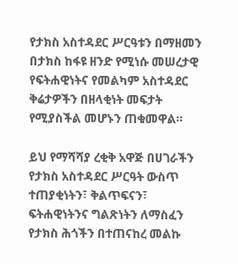የታክስ አስተዳደር ሥርዓቱን በማዘመን በታክስ ከፋዩ ዘንድ የሚነሱ መሠረታዊ የፍትሐዊነትና የመልካም አስተዳደር ቅሬታዎችን በዘላቂነት መፍታት የሚያስችል መሆኑን ጠቁመዋል።

ይህ የማሻሻያ ረቂቅ አዋጅ በሀገራችን የታክስ አስተዳደር ሥርዓት ውስጥ ተጠያቂነትን፣ ቅልጥፍናን፣ ፍትሐዊነትንና ግልጽነትን ለማስፈን የታክስ ሕጎችን በተጠናከረ መልኩ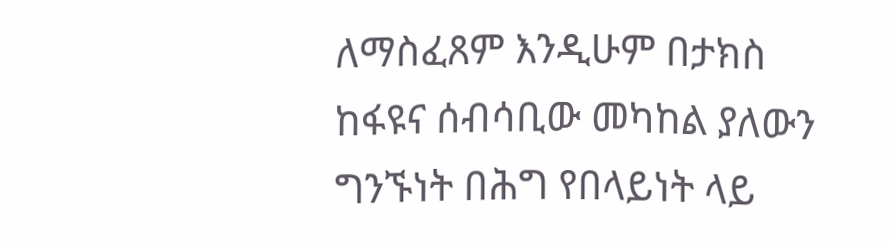ለማስፈጸም እንዲሁም በታክስ ከፋዩና ሰብሳቢው መካከል ያለውን ግንኙነት በሕግ የበላይነት ላይ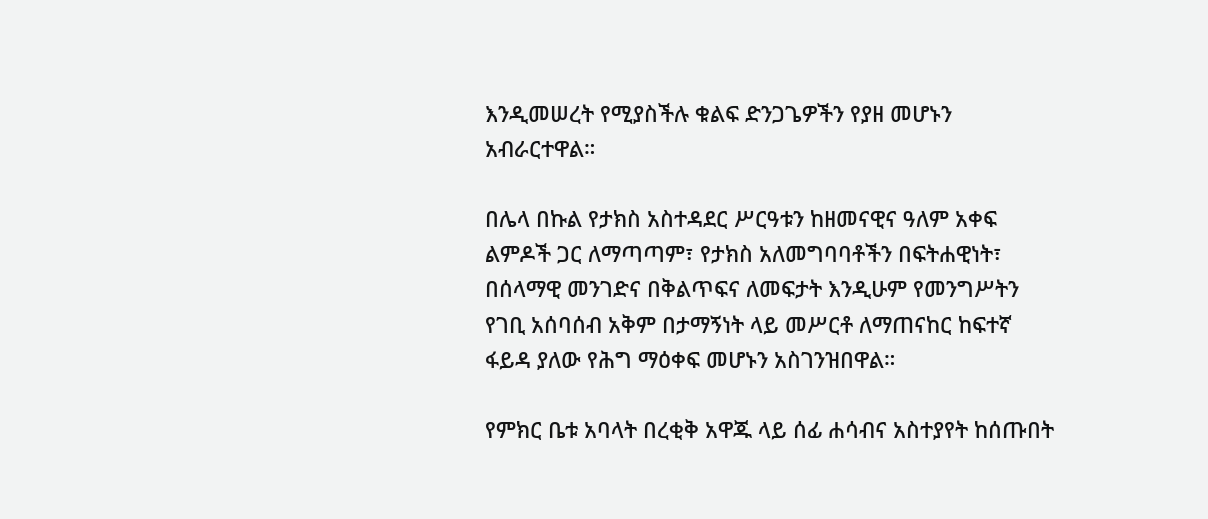እንዲመሠረት የሚያስችሉ ቁልፍ ድንጋጌዎችን የያዘ መሆኑን አብራርተዋል።

በሌላ በኩል የታክስ አስተዳደር ሥርዓቱን ከዘመናዊና ዓለም አቀፍ ልምዶች ጋር ለማጣጣም፣ የታክስ አለመግባባቶችን በፍትሐዊነት፣ በሰላማዊ መንገድና በቅልጥፍና ለመፍታት እንዲሁም የመንግሥትን የገቢ አሰባሰብ አቅም በታማኝነት ላይ መሥርቶ ለማጠናከር ከፍተኛ ፋይዳ ያለው የሕግ ማዕቀፍ መሆኑን አስገንዝበዋል።

የምክር ቤቱ አባላት በረቂቅ አዋጁ ላይ ሰፊ ሐሳብና አስተያየት ከሰጡበት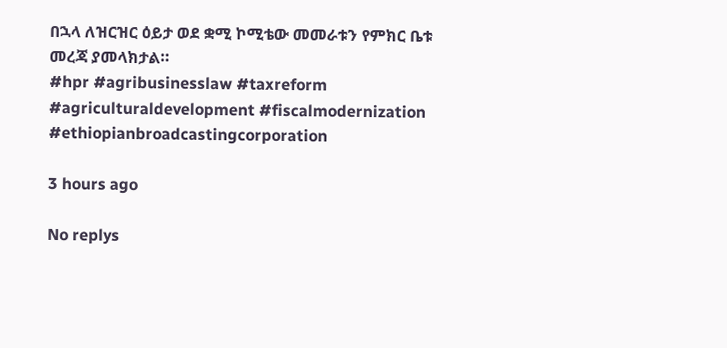በኋላ ለዝርዝር ዕይታ ወደ ቋሚ ኮሚቴው መመራቱን የምክር ቤቱ መረጃ ያመላክታል።
#hpr #agribusinesslaw #taxreform #agriculturaldevelopment #fiscalmodernization #ethiopianbroadcastingcorporation

3 hours ago

No replys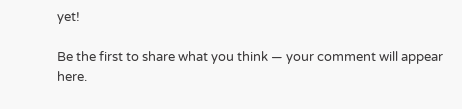yet!

Be the first to share what you think — your comment will appear here.